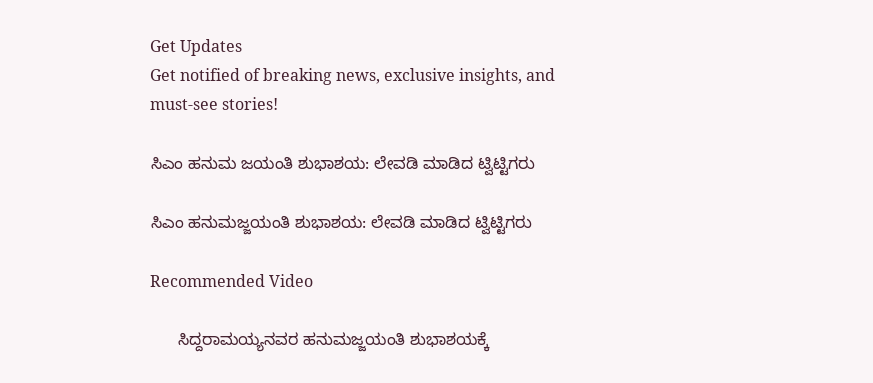Get Updates
Get notified of breaking news, exclusive insights, and must-see stories!

ಸಿಎಂ ಹನುಮ ಜಯಂತಿ ಶುಭಾಶಯ: ಲೇವಡಿ ಮಾಡಿದ ಟ್ವಿಟ್ಟಿಗರು

ಸಿಎಂ ಹನುಮಜ್ಜಯಂತಿ ಶುಭಾಶಯ: ಲೇವಡಿ ಮಾಡಿದ ಟ್ವಿಟ್ಟಿಗರು

Recommended Video

      ಸಿದ್ದರಾಮಯ್ಯನವರ ಹನುಮಜ್ಜಯಂತಿ ಶುಭಾಶಯಕ್ಕೆ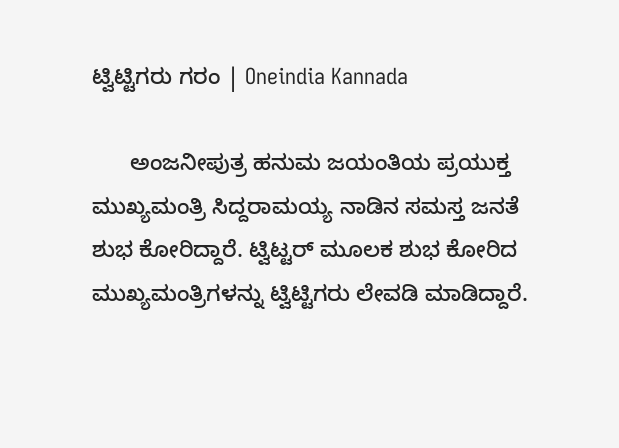ಟ್ವಿಟ್ಟಿಗರು ಗರಂ | Oneindia Kannada

      ಅಂಜನೀಪುತ್ರ ಹನುಮ ಜಯಂತಿಯ ಪ್ರಯುಕ್ತ ಮುಖ್ಯಮಂತ್ರಿ ಸಿದ್ದರಾಮಯ್ಯ ನಾಡಿನ ಸಮಸ್ತ ಜನತೆ ಶುಭ ಕೋರಿದ್ದಾರೆ. ಟ್ವಿಟ್ಟರ್ ಮೂಲಕ ಶುಭ ಕೋರಿದ ಮುಖ್ಯಮಂತ್ರಿಗಳನ್ನು ಟ್ವಿಟ್ಟಿಗರು ಲೇವಡಿ ಮಾಡಿದ್ದಾರೆ.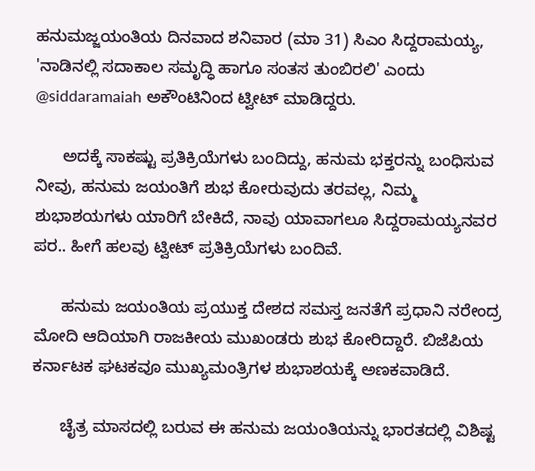ಹನುಮಜ್ಜಯಂತಿಯ ದಿನವಾದ ಶನಿವಾರ (ಮಾ 31) ಸಿಎಂ ಸಿದ್ದರಾಮಯ್ಯ, 'ನಾಡಿನಲ್ಲಿ ಸದಾಕಾಲ ಸಮೃದ್ಧಿ ಹಾಗೂ ಸಂತಸ ತುಂಬಿರಲಿ' ಎಂದು @siddaramaiah ಅಕೌಂಟಿನಿಂದ ಟ್ವೀಟ್ ಮಾಡಿದ್ದರು.

      ಅದಕ್ಕೆ ಸಾಕಷ್ಟು ಪ್ರತಿಕ್ರಿಯೆಗಳು ಬಂದಿದ್ದು, ಹನುಮ ಭಕ್ತರನ್ನು ಬಂಧಿಸುವ ನೀವು, ಹನುಮ ಜಯಂತಿಗೆ ಶುಭ ಕೋರುವುದು ತರವಲ್ಲ, ನಿಮ್ಮ ಶುಭಾಶಯಗಳು ಯಾರಿಗೆ ಬೇಕಿದೆ, ನಾವು ಯಾವಾಗಲೂ ಸಿದ್ದರಾಮಯ್ಯನವರ ಪರ.. ಹೀಗೆ ಹಲವು ಟ್ವೀಟ್ ಪ್ರತಿಕ್ರಿಯೆಗಳು ಬಂದಿವೆ.

      ಹನುಮ ಜಯಂತಿಯ ಪ್ರಯುಕ್ತ ದೇಶದ ಸಮಸ್ತ ಜನತೆಗೆ ಪ್ರಧಾನಿ ನರೇಂದ್ರ ಮೋದಿ ಆದಿಯಾಗಿ ರಾಜಕೀಯ ಮುಖಂಡರು ಶುಭ ಕೋರಿದ್ದಾರೆ. ಬಿಜೆಪಿಯ ಕರ್ನಾಟಕ ಘಟಕವೂ ಮುಖ್ಯಮಂತ್ರಿಗಳ ಶುಭಾಶಯಕ್ಕೆ ಅಣಕವಾಡಿದೆ.

      ಚೈತ್ರ ಮಾಸದಲ್ಲಿ ಬರುವ ಈ ಹನುಮ ಜಯಂತಿಯನ್ನು ಭಾರತದಲ್ಲಿ ವಿಶಿಷ್ಟ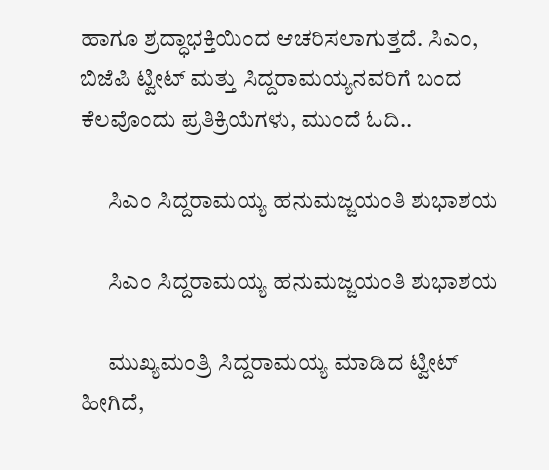ಹಾಗೂ ಶ್ರದ್ಧಾಭಕ್ತಿಯಿಂದ ಆಚರಿಸಲಾಗುತ್ತದೆ. ಸಿಎಂ, ಬಿಜೆಪಿ ಟ್ವೀಟ್ ಮತ್ತು ಸಿದ್ದರಾಮಯ್ಯನವರಿಗೆ ಬಂದ ಕೆಲವೊಂದು ಪ್ರತಿಕ್ರಿಯೆಗಳು, ಮುಂದೆ ಓದಿ..

      ಸಿಎಂ ಸಿದ್ದರಾಮಯ್ಯ ಹನುಮಜ್ಜಯಂತಿ ಶುಭಾಶಯ

      ಸಿಎಂ ಸಿದ್ದರಾಮಯ್ಯ ಹನುಮಜ್ಜಯಂತಿ ಶುಭಾಶಯ

      ಮುಖ್ಯಮಂತ್ರಿ ಸಿದ್ದರಾಮಯ್ಯ ಮಾಡಿದ ಟ್ವೀಟ್ ಹೀಗಿದೆ,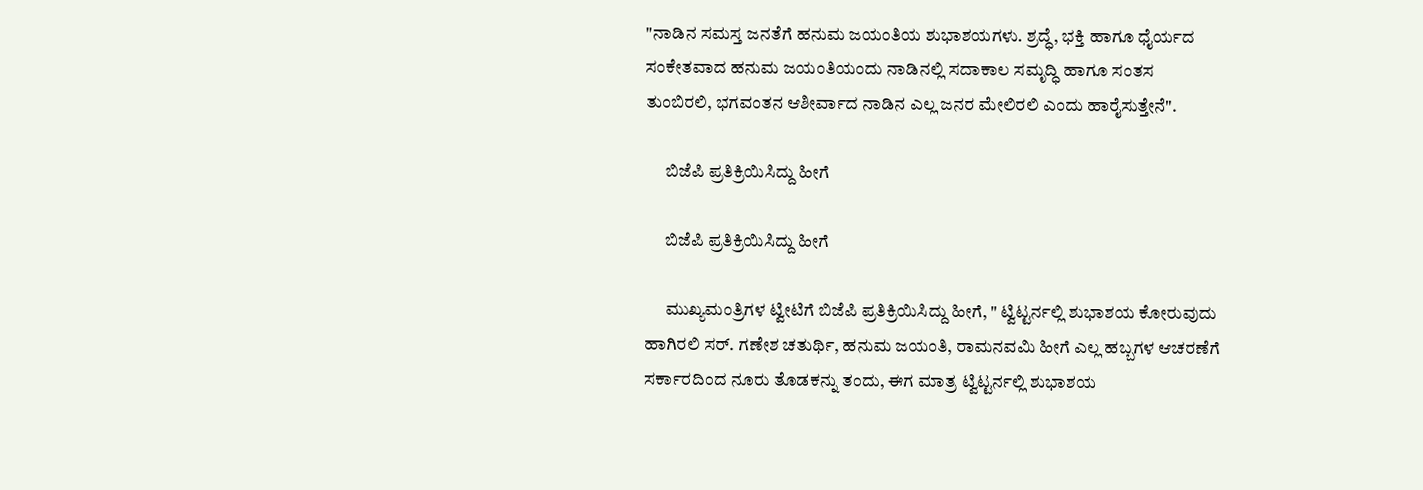"ನಾಡಿನ ಸಮಸ್ತ ಜನತೆಗೆ ಹನುಮ‌ ಜಯಂತಿಯ ಶುಭಾಶಯಗಳು. ಶ್ರದ್ಧೆ, ಭಕ್ತಿ ಹಾಗೂ ಧೈರ್ಯದ ಸಂಕೇತವಾದ ಹನುಮ ಜಯಂತಿಯಂದು ನಾಡಿನಲ್ಲಿ ಸದಾಕಾಲ ಸಮೃದ್ಧಿ ಹಾಗೂ ಸಂತಸ ತುಂಬಿರಲಿ, ಭಗವಂತನ ಆಶೀರ್ವಾದ ನಾಡಿನ ಎಲ್ಲ ಜನರ ಮೇಲಿರಲಿ ಎಂದು ಹಾರೈಸುತ್ತೇನೆ".

      ಬಿಜೆಪಿ ಪ್ರತಿಕ್ರಿಯಿಸಿದ್ದು ಹೀಗೆ

      ಬಿಜೆಪಿ ಪ್ರತಿಕ್ರಿಯಿಸಿದ್ದು ಹೀಗೆ

      ಮುಖ್ಯಮಂತ್ರಿಗಳ ಟ್ವೀಟಿಗೆ ಬಿಜೆಪಿ ಪ್ರತಿಕ್ರಿಯಿಸಿದ್ದು ಹೀಗೆ, " ಟ್ವಿಟ್ಟರ್ನಲ್ಲಿ ಶುಭಾಶಯ ಕೋರುವುದು ಹಾಗಿರಲಿ ಸರ್. ಗಣೇಶ ಚತುರ್ಥಿ, ಹನುಮ ಜಯಂತಿ, ರಾಮನವಮಿ ಹೀಗೆ ಎಲ್ಲ ಹಬ್ಬಗಳ ಆಚರಣೆಗೆ ಸರ್ಕಾರದಿಂದ ನೂರು ತೊಡಕನ್ನು ತಂದು, ಈಗ ಮಾತ್ರ ಟ್ವಿಟ್ಟರ್ನಲ್ಲಿ ಶುಭಾಶಯ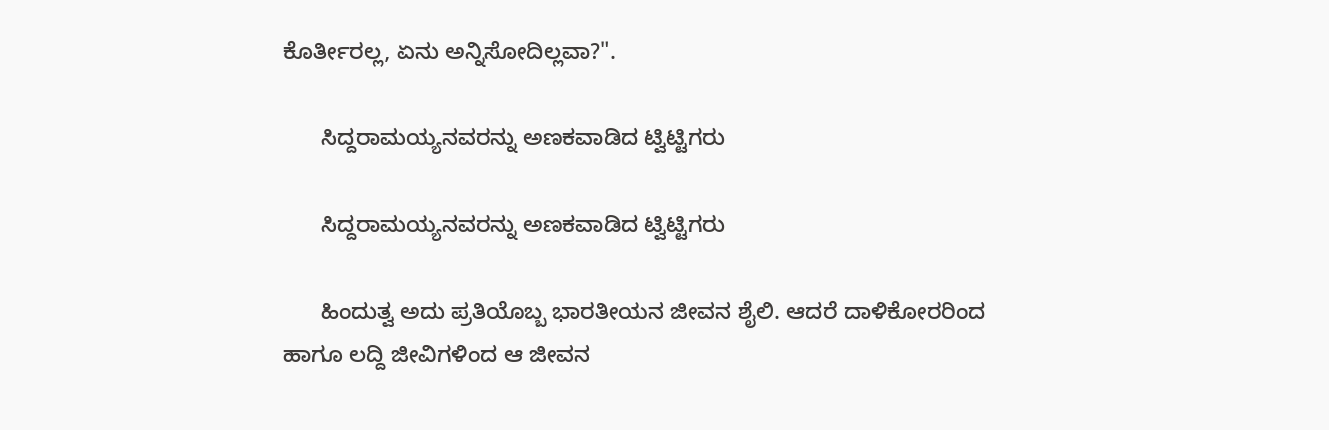ಕೊರ್ತೀರಲ್ಲ, ಏನು ಅನ್ನಿಸೋದಿಲ್ಲವಾ?".

      ಸಿದ್ದರಾಮಯ್ಯನವರನ್ನು ಅಣಕವಾಡಿದ ಟ್ವಿಟ್ಟಿಗರು

      ಸಿದ್ದರಾಮಯ್ಯನವರನ್ನು ಅಣಕವಾಡಿದ ಟ್ವಿಟ್ಟಿಗರು

      ಹಿಂದುತ್ವ ಅದು ಪ್ರತಿಯೊಬ್ಬ ಭಾರತೀಯನ ಜೀವನ ಶೈಲಿ. ಆದರೆ ದಾಳಿಕೋರರಿಂದ ಹಾಗೂ ಲದ್ದಿ ಜೀವಿಗಳಿಂದ ಆ ಜೀವನ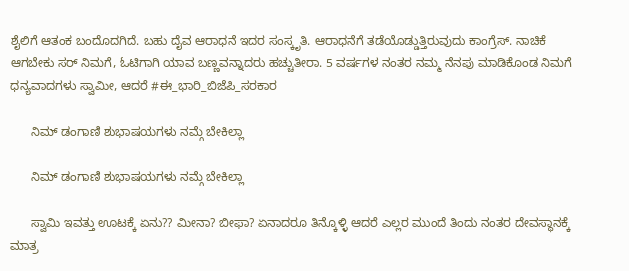ಶೈಲಿಗೆ ಆತಂಕ ಬಂದೊದಗಿದೆ. ಬಹು ದೈವ ಆರಾಧನೆ ಇದರ ಸಂಸ್ಕೃತಿ. ಆರಾಧನೆಗೆ ತಡೆಯೊಡ್ಡುತ್ತಿರುವುದು ಕಾಂಗ್ರೆಸ್. ನಾಚಿಕೆ ಆಗಬೇಕು ಸರ್ ನಿಮಗೆ, ಓಟಿಗಾಗಿ ಯಾವ ಬಣ್ಣವನ್ನಾದರು ಹಚ್ಚುತೀರಾ. 5 ವರ್ಷಗಳ ನಂತರ ನಮ್ಮ ನೆನಪು ಮಾಡಿಕೊಂಡ ನಿಮಗೆ ಧನ್ಯವಾದಗಳು ಸ್ವಾಮೀ, ಆದರೆ #ಈ_ಭಾರಿ_ಬಿಜೆಪಿ_ಸರಕಾರ

      ನಿಮ್ ಡಂಗಾಣಿ ಶುಭಾಷಯಗಳು ನಮ್ಗೆ ಬೇಕಿಲ್ಲಾ

      ನಿಮ್ ಡಂಗಾಣಿ ಶುಭಾಷಯಗಳು ನಮ್ಗೆ ಬೇಕಿಲ್ಲಾ

      ಸ್ವಾಮಿ ಇವತ್ತು ಊಟಕ್ಕೆ ಏನು?? ಮೀನಾ? ಬೀಫಾ? ಏನಾದರೂ ತಿನ್ಕೊಳ್ಳಿ ಆದರೆ ಎಲ್ಲರ ಮುಂದೆ ತಿಂದು ನಂತರ ದೇವಸ್ಥಾನಕ್ಕೆ ಮಾತ್ರ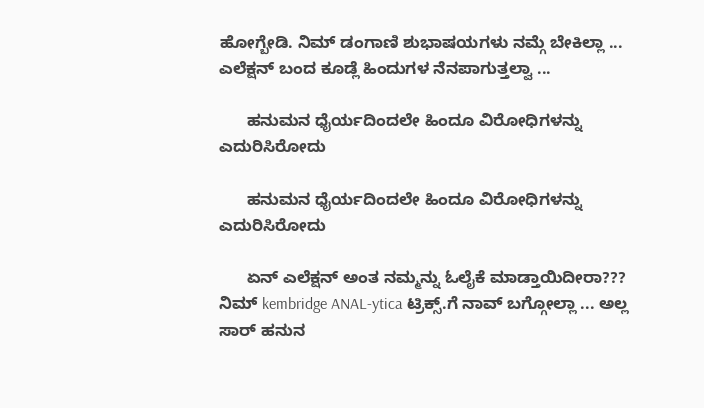ಹೋಗ್ಬೇಡಿ. ನಿಮ್ ಡಂಗಾಣಿ ಶುಭಾಷಯಗಳು ನಮ್ಗೆ ಬೇಕಿಲ್ಲಾ ... ಎಲೆಕ್ಷನ್ ಬಂದ ಕೂಡ್ಲೆ ಹಿಂದುಗಳ ನೆನಪಾಗುತ್ತಲ್ವಾ ...

      ಹನುಮನ ಧೈರ್ಯದಿಂದಲೇ ಹಿಂದೂ ವಿರೇೂಧಿಗಳನ್ನು ಎದುರಿಸಿರೇೂದು

      ಹನುಮನ ಧೈರ್ಯದಿಂದಲೇ ಹಿಂದೂ ವಿರೇೂಧಿಗಳನ್ನು ಎದುರಿಸಿರೇೂದು

      ಏನ್ ಎಲೆಕ್ಷನ್ ಅಂತ ನಮ್ಮನ್ನು ಓಲೈಕೆ ಮಾಡ್ತಾಯಿದೀರಾ??? ನಿಮ್ kembridge ANAL-ytica ಟ್ರಿಕ್ಸ್.ಗೆ ನಾವ್ ಬಗ್ಗೋಲ್ಲಾ ... ಅಲ್ಲ ಸಾರ್ ಹನುನ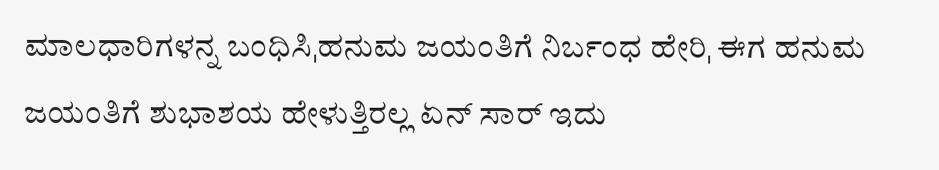ಮಾಲಧಾರಿಗಳನ್ನ ಬಂಧಿಸಿˌಹನುಮ ಜಯಂತಿಗೆ ನಿರ್ಬಂಧ ಹೇರಿˌ ಈಗ ಹನುಮ ಜಯಂತಿಗೆ ಶುಭಾಶಯ ಹೇಳುತ್ತಿರಲ್ಲ ಏನ್ ಸಾರ್ ಇದು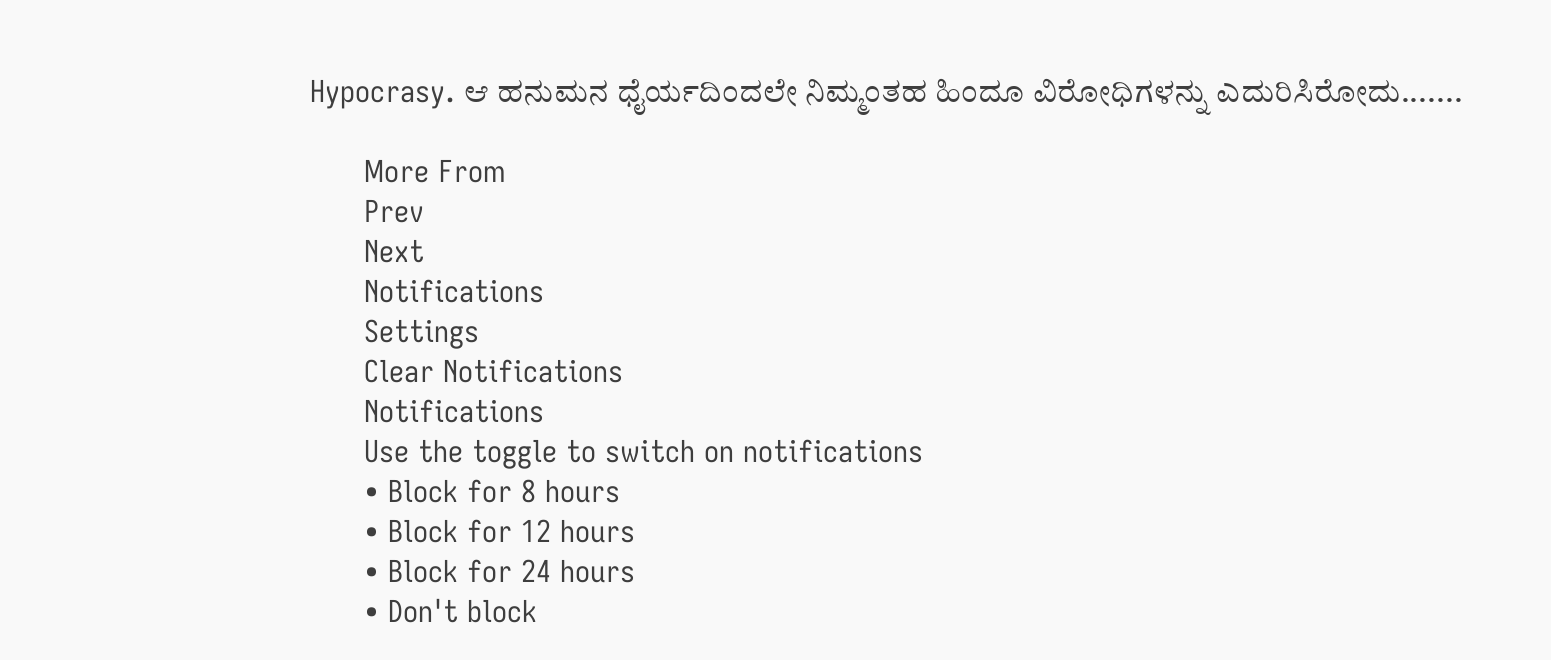Hypocrasy. ಆ ಹನುಮನ ಧೈರ್ಯದಿಂದಲೇ ನಿಮ್ಮಂತಹ ಹಿಂದೂ ವಿರೇೂಧಿಗಳನ್ನು ಎದುರಿಸಿರೇೂದು.......

      More From
      Prev
      Next
      Notifications
      Settings
      Clear Notifications
      Notifications
      Use the toggle to switch on notifications
      • Block for 8 hours
      • Block for 12 hours
      • Block for 24 hours
      • Don't block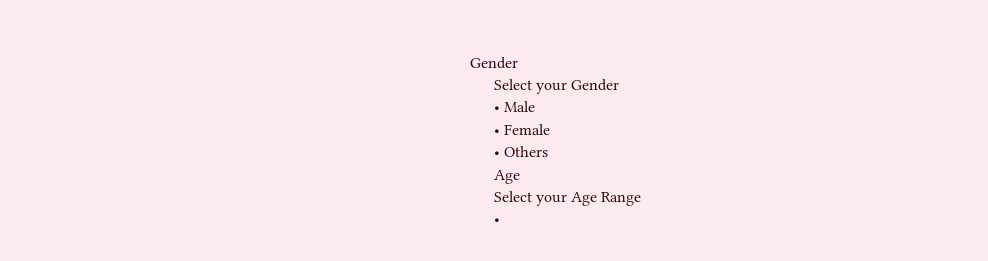Gender
      Select your Gender
      • Male
      • Female
      • Others
      Age
      Select your Age Range
      •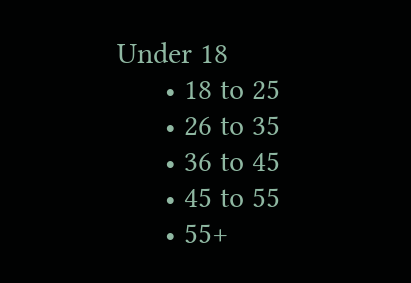Under 18
      • 18 to 25
      • 26 to 35
      • 36 to 45
      • 45 to 55
      • 55+